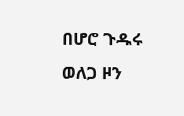በሆሮ ጉዱሩ ወለጋ ዞን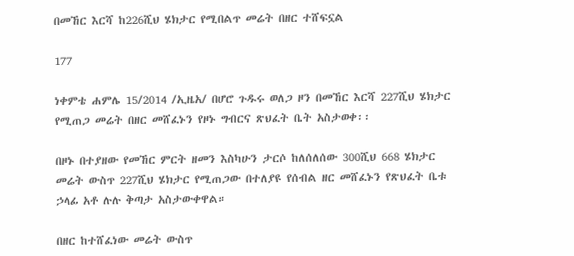በመኸር እርሻ ከ226ሺህ ሄክታር የሚበልጥ መሬት በዘር ተሸፍኗል

177

ነቀምቴ ሐምሌ 15/2014 /ኢዜአ/ በሆሮ ጉዱሩ ወለጋ ዞን በመኸር እርሻ 227ሺህ ሄክታር የሚጠጋ መሬት በዘር መሸፈኑን የዞኑ ግብርና ጽህፈት ቤት አስታወቀ፡፡

በዞኑ በተያዘው የመኸር ምርት ዘመን እስካሁን ታርሶ ከለሰለሰው 300ሺህ 668 ሄክታር መሬት ውስጥ 227ሺህ ሄክታር የሚጠጋው በተለያዩ የሰብል ዘር መሸፈኑን የጽህፈት ቤቱ ኃላፊ አቶ ሉሉ ቅጣታ አስታውቀዋል።

በዘር ከተሸፈነው መሬት ውስጥ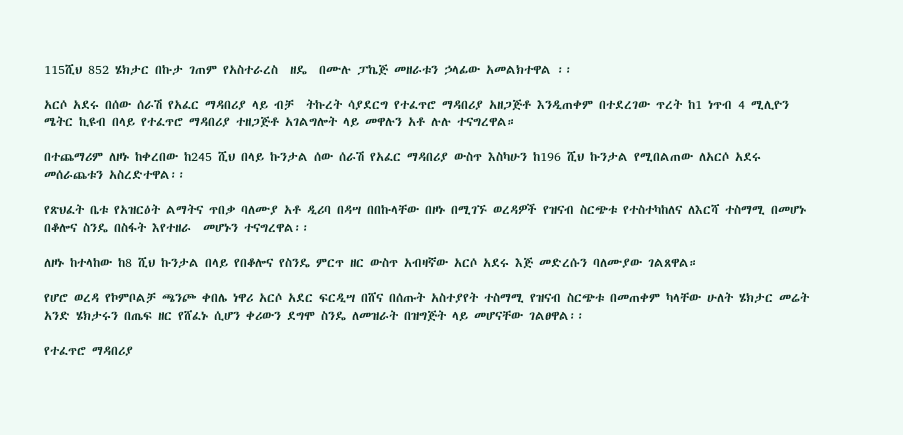115ሺህ 852 ሄክታር በኩታ ገጠም የአስተራረስ  ዘዴ  በሙሉ ፓኬጅ መዘራቱን ኃላፊው አመልክተዋል ፡፡

አርሶ አደሩ በሰው ሰራሽ የአፈር ማዳበሪያ ላይ ብቻ  ትኩረት ሳያደርግ የተፈጥሮ ማዳበሪያ አዘጋጅቶ እንዲጠቀም በተደረገው ጥረት ከ1 ነጥብ 4 ሚሊዮን ሜትር ኪዩብ በላይ የተፈጥሮ ማዳበሪያ ተዘጋጅቶ አገልግሎት ላይ መዋሉን አቶ ሉሉ ተናግረዋል።

በተጨማሪም ለዞኑ ከቀረበው ከ245 ሺህ በላይ ኩንታል ሰው ሰራሽ የአፈር ማዳበሪያ ውስጥ እስካሁን ከ196 ሺህ ኩንታል የሚበልጠው ለአርሶ አደሩ መሰራጨቱን አስረድተዋል፡፡

የጽህፈት ቤቱ የአዝርዕት ልማትና ጥበቃ ባለሙያ አቶ ዲሪባ በዳሣ በበኩላቸው በዞኑ በሚገኙ ወረዳዎች የዝናብ ስርጭቱ የተስተካከለና ለእርሻ ተስማሚ በመሆኑ በቆሎና ስንዴ በስፋት እየተዘራ  መሆኑን ተናግረዋል፡፡

ለዞኑ ከተላከው ከ8 ሺህ ኩንታል በላይ የበቆሎና የስንዴ ምርጥ ዘር ውስጥ አብዛኛው አርሶ አደሩ እጅ መድረሱን ባለሙያው ገልጸዋል።

የሆሮ ወረዳ የኮምቦልቻ ጫንጮ ቀበሌ ነዋሪ አርሶ አደር ፍርዲሣ በሸና በሰጡት አስተያየት ተስማሚ የዝናብ ስርጭቱ በመጠቀም ካላቸው ሁለት ሄክታር መሬት አንድ ሄክታሩን በጤፍ ዘር የሸፈኑ ሲሆን ቀሪውን ደግሞ ስንዴ ለመዝራት በዝግጅት ላይ መሆናቸው ገልፀዋል፡፡

የተፈጥሮ ማዳበሪያ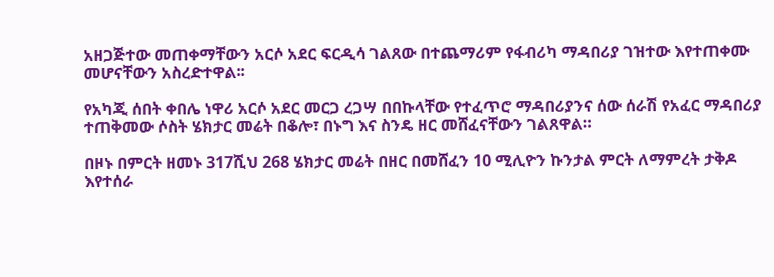አዘጋጅተው መጠቀማቸውን አርሶ አደር ፍርዲሳ ገልጸው በተጨማሪም የፋብሪካ ማዳበሪያ ገዝተው እየተጠቀሙ መሆናቸውን አስረድተዋል፡፡

የአካጂ ሰበት ቀበሌ ነዋሪ አርሶ አደር መርጋ ረጋሣ በበኩላቸው የተፈጥሮ ማዳበሪያንና ሰው ሰራሽ የአፈር ማዳበሪያ ተጠቅመው ሶስት ሄክታር መሬት በቆሎ፣ በኑግ እና ስንዴ ዘር መሸፈናቸውን ገልጸዋል።

በዞኑ በምርት ዘመኑ 317ሺህ 268 ሄክታር መሬት በዘር በመሸፈን 10 ሚሊዮን ኩንታል ምርት ለማምረት ታቅዶ እየተሰራ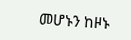መሆኑን ከዞኑ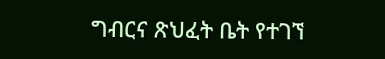ግብርና ጽህፈት ቤት የተገኘ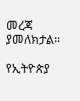መረጃ ያመለክታል።

የኢትዮጵያ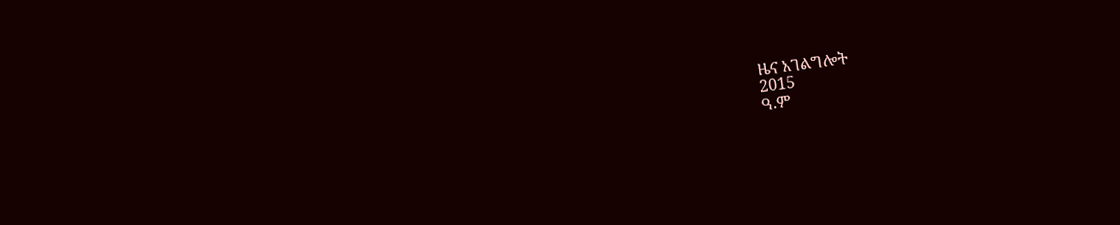ዜና አገልግሎት
2015
ዓ.ም